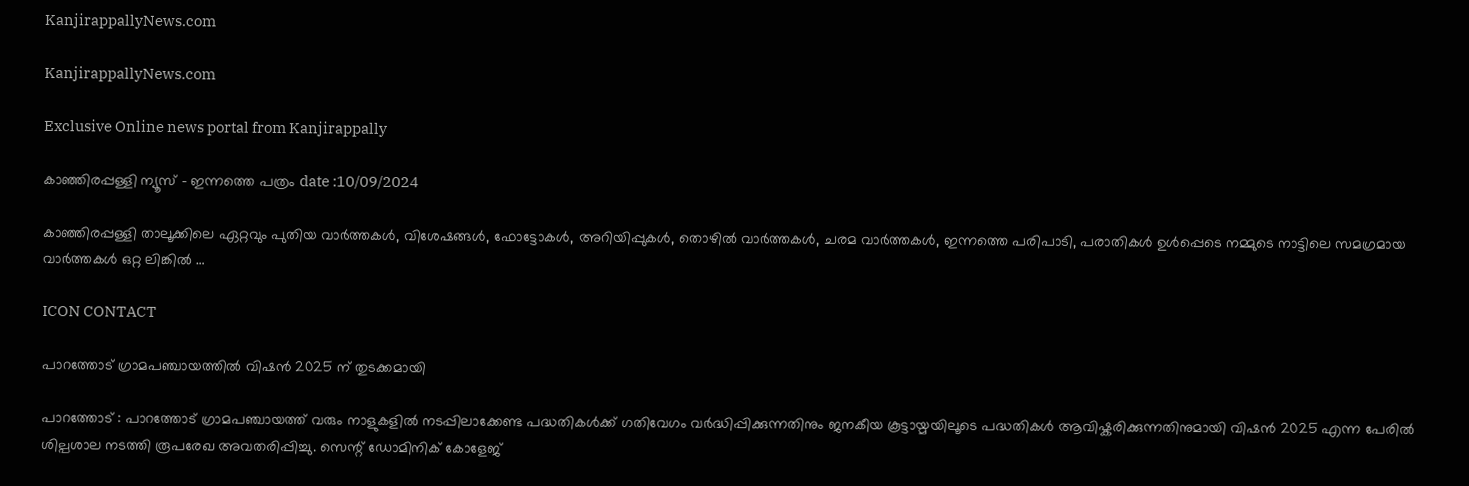KanjirappallyNews.com

KanjirappallyNews.com

Exclusive Online news portal from Kanjirappally

കാഞ്ഞിരപ്പള്ളി ന്യൂസ് – ഇന്നത്തെ പത്രം date :10/09/2024

കാഞ്ഞിരപ്പള്ളി താലൂക്കിലെ ഏറ്റവും പുതിയ വാർത്തകൾ, വിശേഷങ്ങൾ, ഫോട്ടോകൾ, അറിയിപ്പുകൾ, തൊഴിൽ വാർത്തകൾ, ചരമ വാർത്തകൾ, ഇന്നത്തെ പരിപാടി, പരാതികൾ ഉൾപ്പെടെ നമ്മുടെ നാട്ടിലെ സമഗ്രമായ വാർത്തകൾ ഒറ്റ ലിങ്കിൽ …

ICON CONTACT

പാറത്തോട് ഗ്രാമപഞ്ചായത്തിൽ വിഷൻ 2025 ന് തുടക്കമായി

പാറത്തോട് : പാറത്തോട് ഗ്രാമപഞ്ചായത്ത് വരും നാളുകളിൽ നടപ്പിലാക്കേണ്ട പദ്ധതികൾക്ക് ഗതിവേഗം വർദ്ധിപ്പിക്കുന്നതിനും ജനകീയ കൂട്ടായ്മയിലൂടെ പദ്ധതികൾ ആവിഷ്കരിക്കുന്നതിനുമായി വിഷൻ 2025 എന്ന പേരിൽ ശില്പശാല നടത്തി രൂപരേഖ അവതരിപ്പിച്ചു. സെന്റ് ഡോമിനിക് കോളേജ്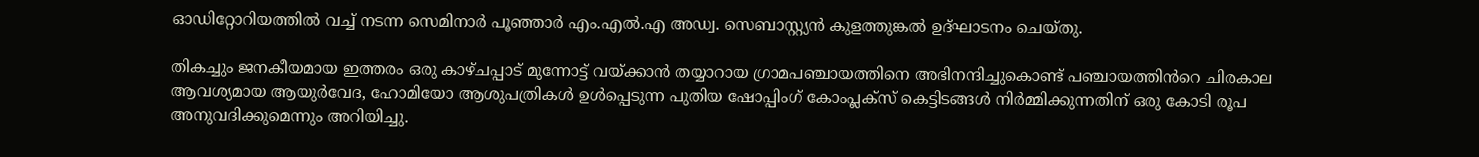ഓഡിറ്റോറിയത്തിൽ വച്ച് നടന്ന സെമിനാർ പൂഞ്ഞാർ എം.എൽ.എ അഡ്വ. സെബാസ്റ്റ്യൻ കുളത്തുങ്കൽ ഉദ്ഘാടനം ചെയ്തു.

തികച്ചും ജനകീയമായ ഇത്തരം ഒരു കാഴ്ചപ്പാട് മുന്നോട്ട് വയ്ക്കാൻ തയ്യാറായ ഗ്രാമപഞ്ചായത്തിനെ അഭിനന്ദിച്ചുകൊണ്ട് പഞ്ചായത്തിൻറെ ചിരകാല ആവശ്യമായ ആയുർവേദ, ഹോമിയോ ആശുപത്രികള്‍ ഉൾപ്പെടുന്ന പുതിയ ഷോപ്പിംഗ് കോംപ്ലക്സ് കെട്ടിടങ്ങൾ നിർമ്മിക്കുന്നതിന് ഒരു കോടി രൂപ അനുവദിക്കുമെന്നും അറിയിച്ചു.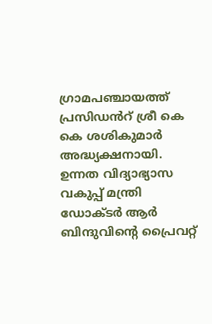ഗ്രാമപഞ്ചായത്ത് പ്രസിഡൻറ് ശ്രീ കെ കെ ശശികുമാർ അദ്ധ്യക്ഷനായി. ഉന്നത വിദ്യാഭ്യാസ വകുപ്പ് മന്ത്രി ഡോക്ടർ ആർ ബിന്ദുവിന്റെ പ്രൈവറ്റ്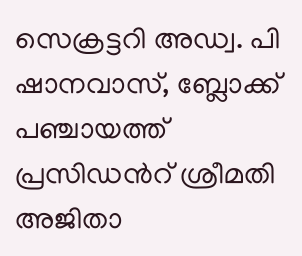സെക്രട്ടറി അഡ്വ. പി ഷാനവാസ്, ബ്ലോക്ക് പഞ്ചായത്ത് പ്രസിഡൻറ് ശ്രീമതി അജിതാ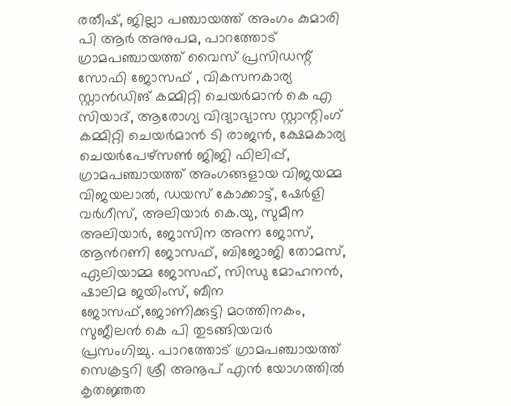രതീഷ്, ജില്ലാ പഞ്ചായത്ത് അംഗം കുമാരി പി ആർ അനുപമ, പാറത്തോട് ഗ്രാമപഞ്ചായത്ത് വൈസ് പ്രസിഡന്റ് സോഫി ജോസഫ് , വികസനകാര്യ സ്റ്റാൻഡിങ് കമ്മിറ്റി ചെയർമാന്‍ കെ എ സിയാദ്, ആരോഗ്യ വിദ്യാഭ്യാസ സ്റ്റാന്റിംഗ് കമ്മിറ്റി ചെയർമാൻ ടി രാജൻ, ക്ഷേമകാര്യ ചെയർപേഴ്സൺ ജിജി ഫിലിപ്പ്, ഗ്രാമപഞ്ചായത്ത് അംഗങ്ങളായ വിജയമ്മ വിജയലാല്‍, ഡയസ് കോക്കാട്ട്, ഷേർളി വർഗീസ്, അലിയാർ കെ.യു, സുമീന അലിയാർ, ജോസിന അന്ന ജോസ്, ആൻറണി ജോസഫ്, ബിജോജി തോമസ്, ഏലിയാമ്മ ജോസഫ്, സിന്ധു മോഹനൻ, ഷാലിമ ജയിംസ്, ബീന ജോസഫ്,ജോണിക്കുട്ടി മഠത്തിനകം, സുജീലന്‍ കെ പി തുടങ്ങിയവര്‍ പ്രസംഗിച്ചു. പാറത്തോട് ഗ്രാമപഞ്ചായത്ത് സെക്രട്ടറി ശ്രീ അനൂപ് എൻ യോഗത്തില്‍ കൃതജ്ഞത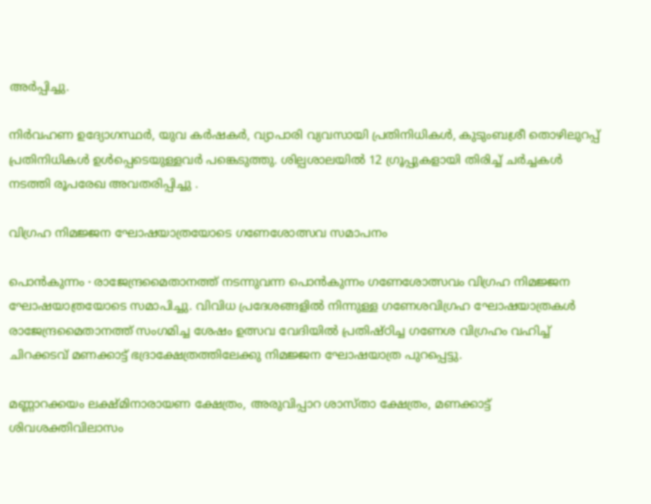അര്‍പ്പിച്ചു.

നിർവഹണ ഉദ്യോഗസ്ഥർ, യുവ കര്‍ഷകര്‍, വ്യാപാരി വ്യവസായി പ്രതിനിധികൾ, കുടുംബശ്രീ തൊഴിലുറപ്പ് പ്രതിനിധികൾ ഉൾപ്പെടെയുള്ളവർ പങ്കെടുത്തു. ശില്പശാലയിൽ 12 ഗ്രൂപ്പുകളായി തിരിച്ച് ചർച്ചകൾ നടത്തി രൂപരേഖ അവതരിപ്പിച്ചു .

വിഗ്രഹ നിമജ്ജന ഘോഷയാത്രയോടെ ഗണേശോത്സവ സമാപനം

പൊൻകുന്നം ∙ രാജേന്ദ്രമൈതാനത്ത് നടന്നുവന്ന പൊൻകുന്നം ഗണേശോത്സവം വിഗ്രഹ നിമജ്ജന ഘോഷയാത്രയോടെ സമാപിച്ചു. വിവിധ പ്രദേശങ്ങളിൽ നിന്നുള്ള ഗണേശവിഗ്രഹ ഘോഷയാത്രകൾ രാജേന്ദ്രമൈതാനത്ത് സംഗമിച്ച ശേഷം ഉത്സവ വേദിയിൽ പ്രതിഷ്ഠിച്ച ഗണേശ വിഗ്രഹം വഹിച്ച് ചിറക്കടവ് മണക്കാട്ട് ഭദ്രാക്ഷേത്രത്തിലേക്കു നിമജ്ജന ഘോഷയാത്ര പുറപ്പെട്ടു.

മണ്ണാറക്കയം ലക്ഷ്മിനാരായണ ക്ഷേത്രം, അരുവിപ്പാറ ശാസ്താ ക്ഷേത്രം, മണക്കാട്ട് ശിവശക്തിവിലാസം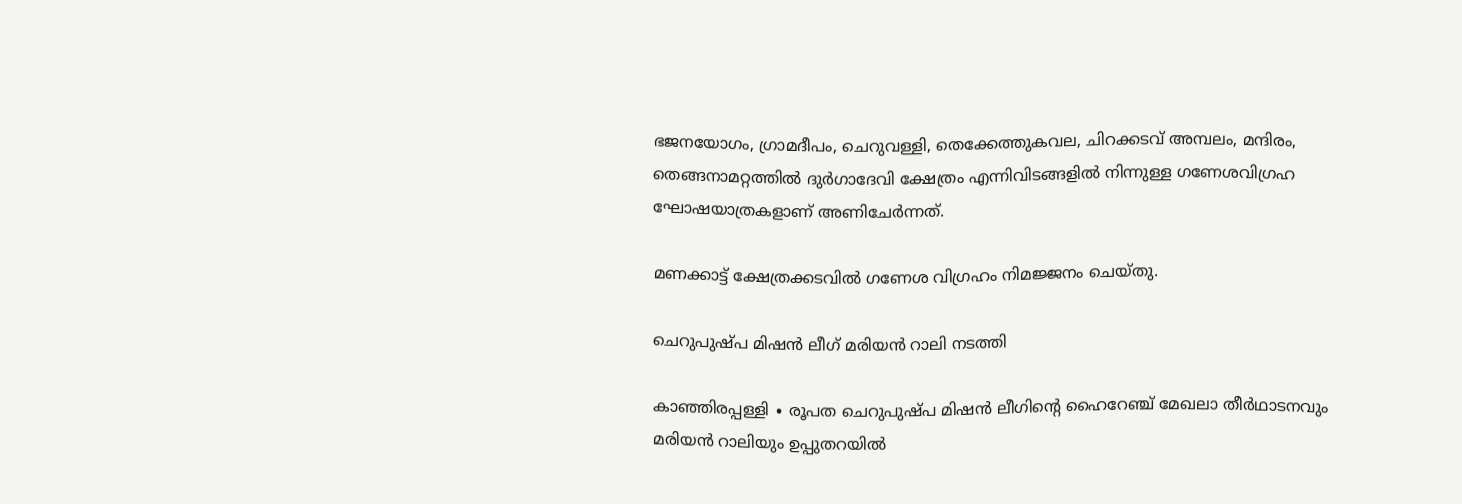ഭജനയോഗം, ഗ്രാമദീപം, ചെറുവള്ളി, തെക്കേത്തുകവല, ചിറക്കടവ് അമ്പലം, മന്ദിരം, തെങ്ങനാമറ്റത്തിൽ ദുർഗാദേവി ക്ഷേത്രം എന്നിവിടങ്ങളിൽ നിന്നുള്ള ഗണേശവിഗ്രഹ ഘോഷയാത്രകളാണ് അണിചേർന്നത്.

മണക്കാട്ട് ക്ഷേത്രക്കടവിൽ ഗണേശ വിഗ്രഹം നിമജ്ജനം ചെയ്തു.

ചെറുപുഷ്പ മിഷൻ ലീഗ് മരിയൻ റാലി നടത്തി

കാഞ്ഞിരപ്പള്ളി ∙ രൂപത ചെറുപുഷ്പ മിഷൻ ലീഗിന്റെ ഹൈറേഞ്ച് മേഖലാ തീർഥാടനവും മരിയൻ റാലിയും ഉപ്പുതറയിൽ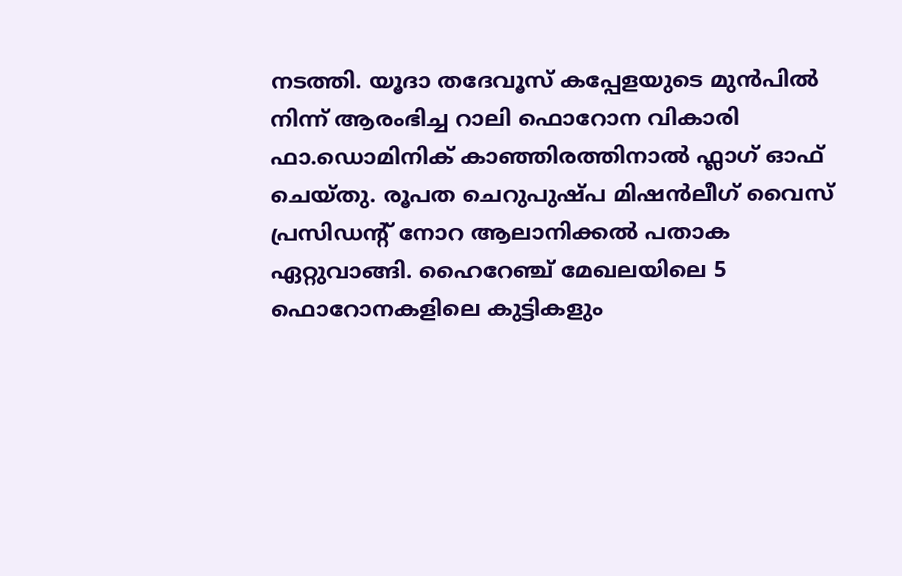നടത്തി. യൂദാ തദേവൂസ് കപ്പേളയുടെ മുൻപിൽ നിന്ന് ആരംഭിച്ച റാലി ഫൊറോന വികാരി ഫാ.ഡൊമിനിക് കാഞ്ഞിരത്തിനാൽ ഫ്ലാഗ് ഓഫ് ചെയ്തു. രൂപത ചെറുപുഷ്പ മിഷൻലീഗ് വൈസ് പ്രസിഡന്റ് നോറ ആലാനിക്കൽ പതാക ഏറ്റുവാങ്ങി. ഹൈറേഞ്ച് മേഖലയിലെ 5 ഫൊറോനകളിലെ കുട്ടികളും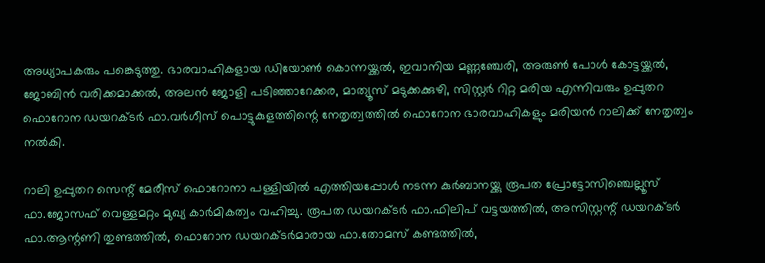അധ്യാപകരും പങ്കെടുത്തു. ഭാരവാഹികളായ ഡിയോൺ കൊന്നയ്ക്കൽ, ഇവാനിയ മണ്ണഞ്ചേരി, അരുൺ പോൾ കോട്ടയ്ക്കൽ, ജോബിൻ വരിക്കമാക്കൽ, അലൻ ജോളി പടിഞ്ഞാറേക്കര, മാത്യൂസ് മടുക്കക്കുഴി, സിസ്റ്റർ റിറ്റ മരിയ എന്നിവരും ഉപ്പുതറ ഫൊറോന ഡയറക്ടർ ഫാ.വർഗീസ് പൊട്ടുകുളത്തിന്റെ നേതൃത്വത്തിൽ ഫൊറോന ഭാരവാഹികളും മരിയൻ റാലിക്ക് നേതൃത്വം നൽകി.

റാലി ഉപ്പുതറ സെന്റ് മേരീസ് ഫൊറോനാ പള്ളിയിൽ എത്തിയപ്പോൾ നടന്ന കുർബാനയ്ക്കു രൂപത പ്രോട്ടോസിഞ്ചെല്ലൂസ് ഫാ.ജോസഫ് വെള്ളമറ്റം മുഖ്യ കാർമികത്വം വഹിച്ചു. രൂപത ഡയറക്ടർ ഫാ.ഫിലിപ് വട്ടയത്തിൽ, അസിസ്റ്റന്റ് ഡയറക്ടർ ഫാ.ആന്റണി തുണ്ടത്തിൽ, ഫൊറോന ഡയറക്ടർമാരായ ഫാ.തോമസ് കണ്ടത്തിൽ,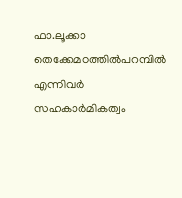ഫാ.ലൂക്കാ തെക്കേമഠത്തിൽപറമ്പിൽ എന്നിവർ സഹകാർമികത്വം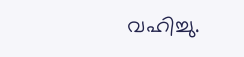വഹിച്ചു.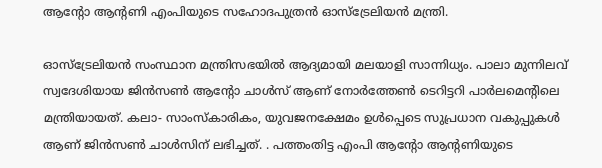ആന്റോ ആന്‍റണി എംപിയുടെ സഹോദപുത്രൻ ഓസ്ട്രേലിയന്‍ മന്ത്രി.

ഓസ്ട്രേലിയൻ സംസ്ഥാന മന്ത്രിസഭയിൽ ആദ്യമായി മലയാളി സാന്നിധ്യം. പാലാ മുന്നിലവ് സ്വദേശിയായ ജിൻസൺ ആന്റോ ചാൾസ് ആണ് നോർത്തേൺ ടെറിട്ടറി പാർലമെൻ്റിലെ മന്ത്രിയായത്. കലാ- സാംസ്കാരികം, യുവജനക്ഷേമം ഉൾപ്പെടെ സുപ്രധാന വകുപ്പുകൾ ആണ് ജിൻസൺ ചാൾസിന് ലഭിച്ചത്. . പത്തംതിട്ട എംപി ആന്റോ ആന്‍റണിയുടെ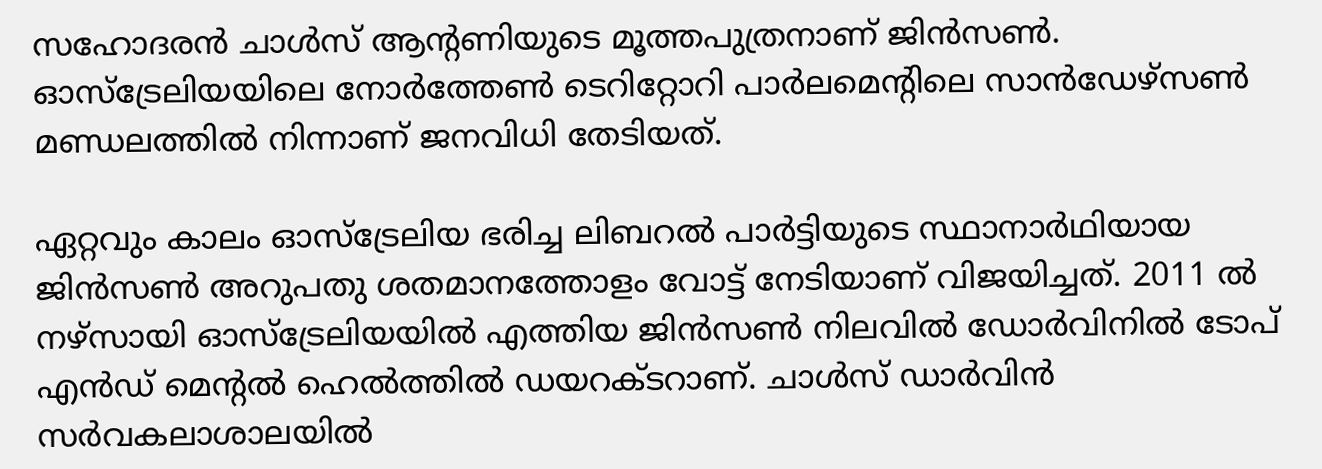സഹോദരന്‍ ചാള്‍സ് ആന്റണിയുടെ മൂത്തപുത്രനാണ് ജിന്‍സണ്‍. ഓസ്ട്രേലിയയിലെ നോര്‍ത്തേണ്‍ ടെറിറ്റോറി പാര്‍ലമെന്റിലെ സാന്‍ഡേഴ്സണ്‍ മണ്ഡലത്തില്‍ നിന്നാണ് ജനവിധി തേടിയത്.

ഏറ്റവും കാലം ഓസ്ട്രേലിയ ഭരിച്ച ലിബറല്‍ പാര്‍ട്ടിയുടെ സ്ഥാനാര്‍ഥിയായ ജിന്‍സണ്‍ അറുപതു ശതമാനത്തോളം വോട്ട് നേടിയാണ് വിജയിച്ചത്. 2011 ല്‍ നഴ്സായി ഓസ്ട്രേലിയയില്‍ എത്തിയ ജിന്‍സണ്‍ നിലവില്‍ ഡോർവിനിൽ ടോപ് എന്‍ഡ് മെന്‍റല്‍ ഹെല്‍ത്തില്‍ ഡയറക്ടറാണ്. ചാൾസ് ഡാർവിൻ സര്‍വകലാശാലയില്‍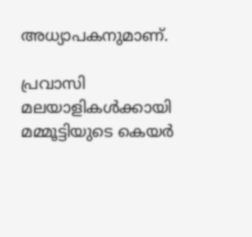അധ്യാപകനുമാണ്.

പ്രവാസി മലയാളികൾക്കായി മമ്മൂട്ടിയുടെ കെയർ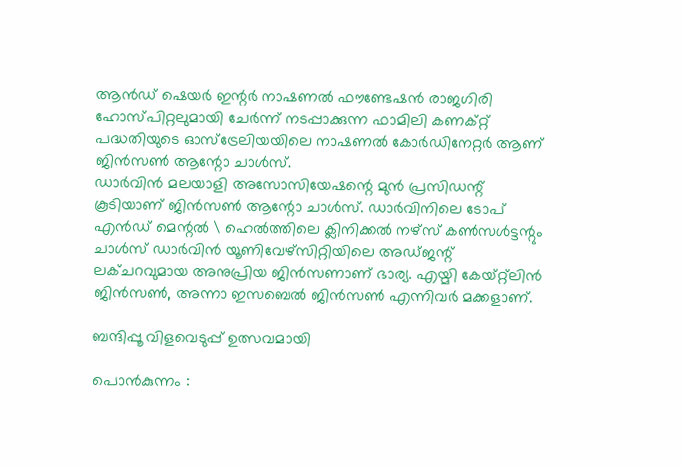ആൻഡ് ഷെയർ ഇന്റർ നാഷണൽ ഫൗണ്ടേഷൻ രാജഗിരി ഹോസ്‌പിറ്റലുമായി ചേർന്ന് നടപ്പാക്കുന്ന ഫാമിലി കണക്റ്റ് പദ്ധതിയുടെ ഓസ്ട്രേലിയയിലെ നാഷണൽ കോർഡിനേറ്റർ ആണ് ജിൻസൺ ആന്റോ ചാൾസ്.
ഡാർവിൻ മലയാളി അസോസിയേഷന്റെ മുൻ പ്രസിഡന്റ് കൂടിയാണ് ജിൻസൺ ആന്റോ ചാൾസ്. ഡാർവിനിലെ ടോപ് എൻഡ് മെന്റൽ \ ഹെൽത്തിലെ ക്ലിനിക്കൽ നഴ്സ് കൺസൾട്ടന്റും ചാൾസ് ഡാർവിൻ യൂണിവേഴ്‌സിറ്റിയിലെ അഡ്ജന്റ് ലക്ചറവുമായ അനുപ്രിയ ജിൻസണാണ് ഭാര്യ. എയ്മി കേയ്റ്റ്ലിൻ ജിൻസൺ, അന്നാ ഇസബെൽ ജിൻസൺ എന്നിവർ മക്കളാണ്.

ബന്ദിപ്പൂ വിളവെടുപ്പ് ഉത്സവമായി

പൊൻകുന്നം :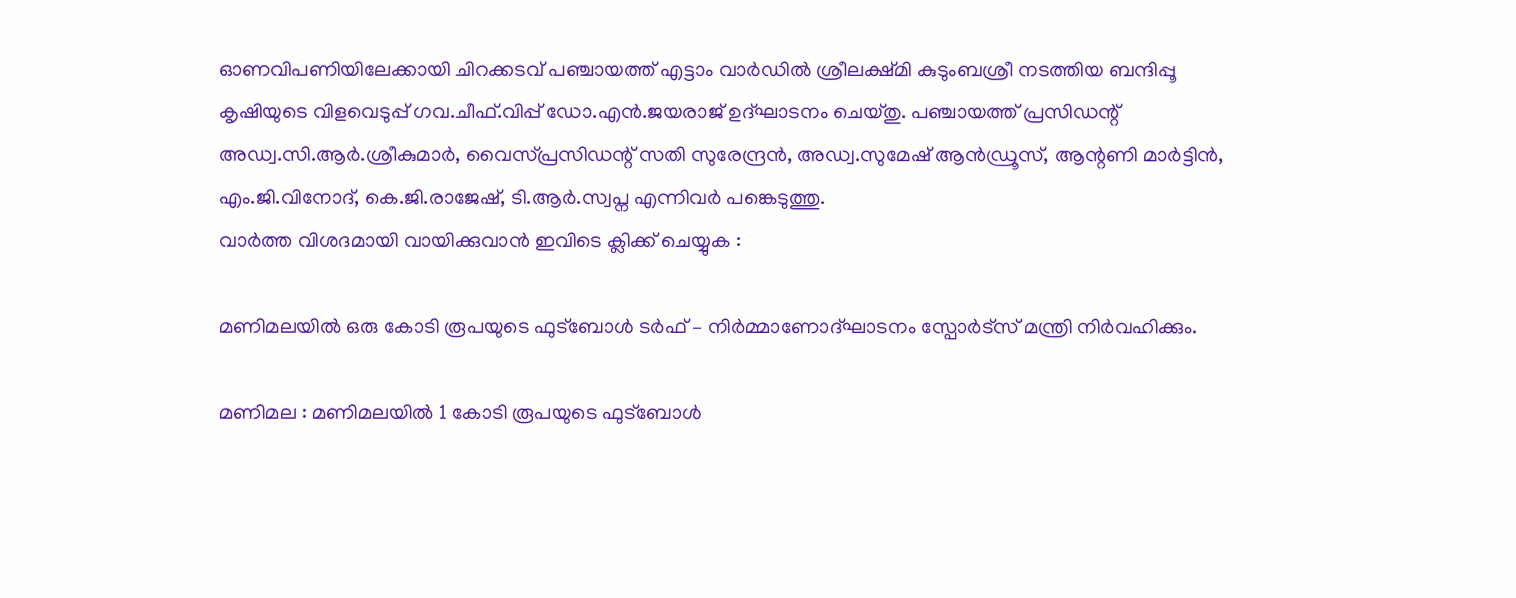ഓണവിപണിയിലേക്കായി ചിറക്കടവ് പഞ്ചായത്ത് എട്ടാം വാർഡിൽ ശ്രീലക്ഷ്മി കുടുംബശ്രീ നടത്തിയ ബന്ദിപ്പൂ കൃഷിയുടെ വിളവെടുപ്പ് ഗവ.ചീഫ്.വിപ്പ് ഡോ.എൻ.ജയരാജ് ഉദ്ഘാടനം ചെയ്തു. പഞ്ചായത്ത് പ്രസിഡന്റ് അഡ്വ.സി.ആർ.ശ്രീകുമാർ, വൈസ്പ്രസിഡന്റ് സതി സുരേന്ദ്രൻ, അഡ്വ.സുമേഷ് ആൻഡ്രൂസ്, ആന്റണി മാർട്ടിൻ, എം.ജി.വിനോദ്, കെ.ജി.രാജേഷ്, ടി.ആർ.സ്വപ്ന എന്നിവർ പങ്കെടുത്തു.
വാർത്ത വിശദമായി വായിക്കുവാൻ ഇവിടെ ക്ലിക്ക് ചെയ്യുക :

മണിമലയിൽ ഒരു കോടി രൂപയുടെ ഫുട്‌ബോൾ ടർഫ് – നിർമ്മാണോദ്ഘാടനം സ്പോർട്സ് മന്ത്രി നിർവഹിക്കും.

മണിമല : മണിമലയിൽ 1 കോടി രൂപയുടെ ഫുട്‌ബോൾ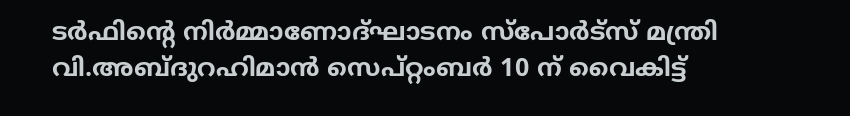ടർഫിന്റെ നിർമ്മാണോദ്ഘാടനം സ്‌പോര്‍ട്‌സ് മന്ത്രി വി.അബ്ദുറഹിമാൻ സെപ്റ്റംബർ 10 ന് വൈകിട്ട്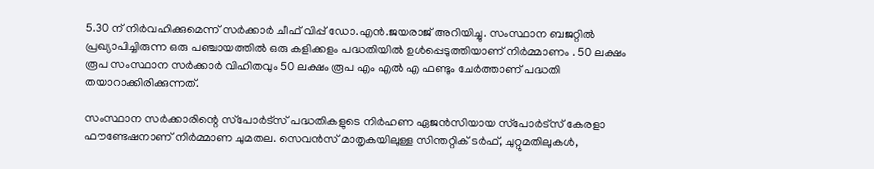5.30 ന് നിര്‍വഹിക്കുമെന്ന് സർക്കാർ ചീഫ് വിപ്പ് ഡോ.എൻ.ജയരാജ് അറിയിച്ചു. സംസ്ഥാന ബജറ്റിൽ പ്രഖ്യാപിച്ചിരുന്ന ഒരു പഞ്ചായത്തില്‍ ഒരു കളിക്കളം പദ്ധതിയിൽ ഉള്‍പ്പെടുത്തിയാണ് നിർമ്മാണം . 50 ലക്ഷം രൂപ സംസ്ഥാന സർക്കാർ വിഹിതവും 50 ലക്ഷം രൂപ എം എൽ എ ഫണ്ടും ചേര്‍ത്താണ് പദ്ധതി തയാറാക്കിരിക്കുന്നത്.

സംസ്ഥാന സര്‍ക്കാരിന്റെ സ്‌പോര്‍ട്‌സ് പദ്ധതികളുടെ നിര്‍ഹണ ഏജന്‍സിയായ സ്‌പോര്‍ട്‌സ് കേരളാ ഫൗണ്ടേഷനാണ് നിര്‍മ്മാണ ചുമതല. സെവന്‍സ് മാതൃകയിലുള്ള സിന്തറ്റിക് ടര്‍ഫ്, ചുറ്റുമതിലുകള്‍,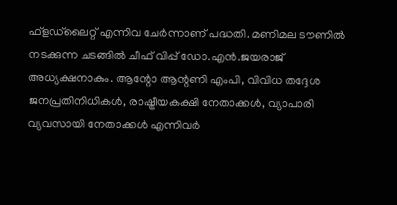ഫ്‌ളഡ്‌ലൈറ്റ് എന്നിവ ചേര്‍ന്നാണ് പദ്ധതി. മണിമല ടൗണില്‍ നടക്കുന്ന ചടങ്ങില്‍ ചീഫ് വിപ്പ് ഡോ.എന്‍.ജയരാജ് അധ്യക്ഷനാകും. ആന്റോ ആന്റണി എംപി, വിവിധ തദ്ദേശ ജനപ്രതിനിധികള്‍, രാഷ്ട്രീയകക്ഷി നേതാക്കള്‍, വ്യാപാരി വ്യവസായി നേതാക്കള്‍ എന്നിവര്‍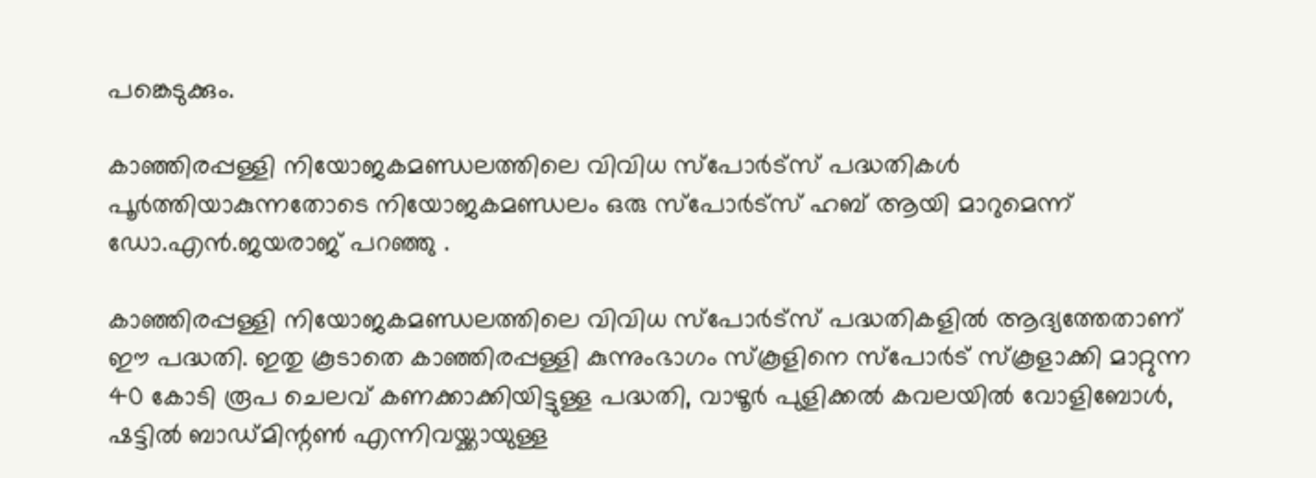പങ്കെടുക്കും.

കാഞ്ഞിരപ്പള്ളി നിയോജകമണ്ഡലത്തിലെ വിവിധ സ്‌പോര്‍ട്‌സ് പദ്ധതികള്‍ പൂര്‍ത്തിയാകുന്നതോടെ നിയോജകമണ്ഡലം ഒരു സ്‌പോര്‍ട്‌സ് ഹബ് ആയി മാറുമെന്ന് ഡോ.എന്‍.ജയരാജ് പറഞ്ഞു .

കാഞ്ഞിരപ്പള്ളി നിയോജകമണ്ഡലത്തിലെ വിവിധ സ്‌പോര്‍ട്‌സ് പദ്ധതികളില്‍ ആദ്യത്തേതാണ് ഈ പദ്ധതി. ഇതു കൂടാതെ കാഞ്ഞിരപ്പള്ളി കുന്നുംഭാഗം സ്‌കൂളിനെ സ്‌പോര്‍ട് സ്‌കൂളാക്കി മാറ്റുന്ന 40 കോടി രൂപ ചെലവ് കണക്കാക്കിയിട്ടുള്ള പദ്ധതി, വാഴൂര്‍ പുളിക്കല്‍ കവലയില്‍ വോളിബോള്‍, ഷട്ടില്‍ ബാഡ്മിന്റണ്‍ എന്നിവയ്ക്കായുള്ള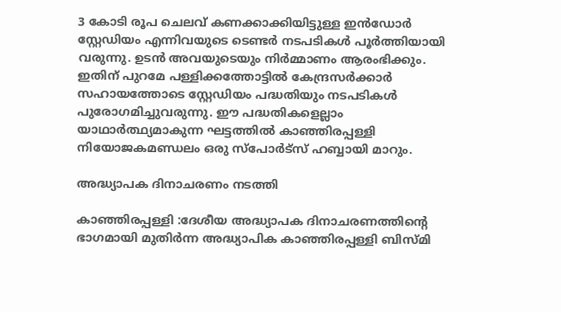3 കോടി രൂപ ചെലവ് കണക്കാക്കിയിട്ടുള്ള ഇന്‍ഡോര്‍ സ്റ്റേഡിയം എന്നിവയുടെ ടെണ്ടര്‍ നടപടികള്‍ പൂര്‍ത്തിയായി വരുന്നു. ഉടന്‍ അവയുടെയും നിര്‍മ്മാണം ആരംഭിക്കും. ഇതിന് പുറമേ പള്ളിക്കത്തോട്ടില്‍ കേന്ദ്രസര്‍ക്കാര്‍ സഹായത്തോടെ സ്റ്റേഡിയം പദ്ധതിയും നടപടികള്‍ പുരോഗമിച്ചുവരുന്നു. ഈ പദ്ധതികളെല്ലാം യാഥാര്‍ത്ഥ്യമാകുന്ന ഘട്ടത്തില്‍ കാഞ്ഞിരപ്പള്ളി നിയോജകമണ്ഡലം ഒരു സ്‌പോര്‍ട്‌സ് ഹബ്ബായി മാറും.

അദ്ധ്യാപക ദിനാചരണം നടത്തി

കാഞ്ഞിരപ്പള്ളി :ദേശീയ അദ്ധ്യാപക ദിനാചരണത്തിന്റെ ഭാഗമായി മുതിർന്ന അദ്ധ്യാപിക കാഞ്ഞിരപ്പള്ളി ബിസ്മി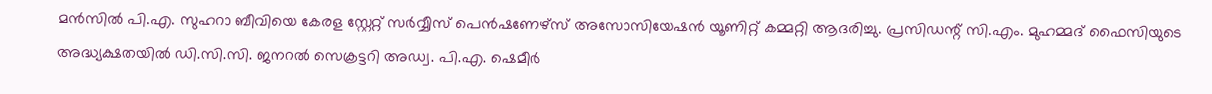മൻസിൽ പി.എ. സുഹറാ ബീവിയെ കേരള സ്റ്റേറ്റ് സർവ്വീസ് പെൻഷണേഴ്സ് അസോസിയേഷൻ യൂണിറ്റ് കമ്മറ്റി ആദരിച്ചു. പ്രസിഡന്റ് സി.എം. മുഹമ്മദ് ഫൈസിയുടെ അദ്ധ്യക്ഷതയിൽ ഡി.സി.സി. ജനറൽ സെക്രട്ടറി അഡ്വ. പി.എ. ഷെമീർ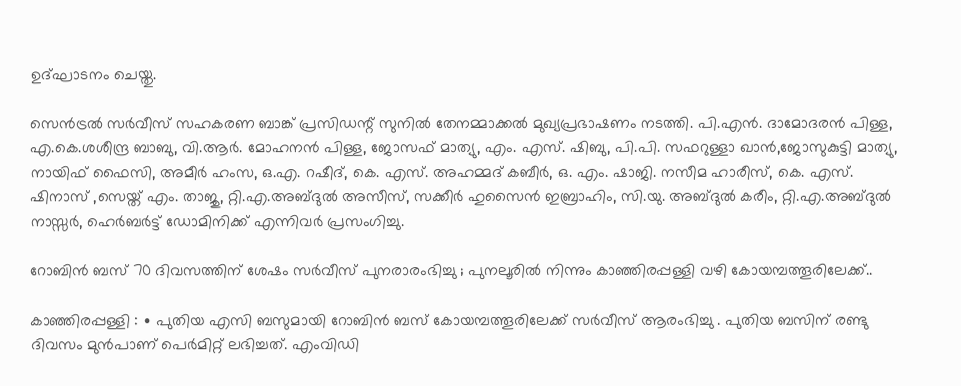ഉദ്ഘാടനം ചെയ്തു.

സെൻട്രൽ സർവീസ് സഹകരണ ബാങ്ക് പ്രസിഡന്റ് സുനിൽ തേനമ്മാക്കൽ മുഖ്യപ്രഭാഷണം നടത്തി. പി.എൻ. ദാമോദരൻ പിള്ള, എ.കെ.ശശീന്ദ്ര ബാബു, വി.ആർ. മോഹനൻ പിള്ള, ജോസഫ് മാത്യു, എം. എസ്. ഷിബു, പി.പി. സഫറുള്ളാ ഖാൻ,ജോസുകുട്ടി മാത്യു, നായിഫ് ഫൈസി, അമീർ ഹംസ, ഒ.എ. റഷീദ്, കെ. എസ്. അഹമ്മദ് കബീർ, ഒ. എം. ഷാജി. നസീമ ഹാരീസ്, കെ. എസ്. ഷിനാസ് ,സെയ്ത് എം. താജു, റ്റി.എ.അബ്ദുൽ അസീസ്, സക്കീർ ഹുസൈൻ ഇബ്രാഹിം, സി.യു. അബ്ദുൽ കരീം, റ്റി.എ.അബ്ദുൽ നാസ്സർ, ഹെർബർട്ട് ഡോമിനിക്ക് എന്നിവർ പ്രസംഗിച്ചു.

റോബിൻ ബസ് 70 ദിവസത്തിന് ശേഷം സർവീസ് പുനരാരംഭിച്ചു ; പുനലൂരിൽ നിന്നും കാഞ്ഞിരപ്പള്ളി വഴി കോയമ്പത്തൂരിലേക്ക്..

കാഞ്ഞിരപ്പള്ളി : ∙ പുതിയ എസി ബസുമായി റോബിൻ ബസ് കോയമ്പത്തൂരിലേക്ക് സർവീസ് ആരംഭിച്ചു . പുതിയ ബസിന് രണ്ടു ദിവസം മുൻപാണ് പെർമിറ്റ് ലഭിച്ചത്. എംവിഡി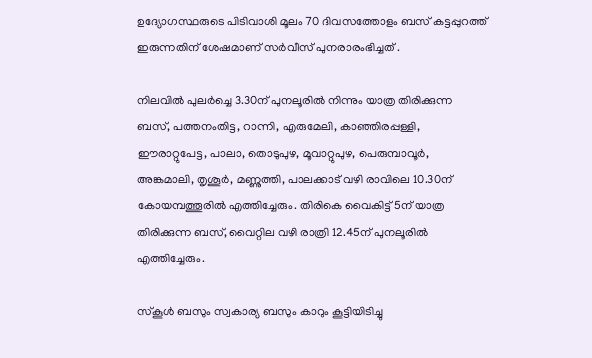ഉദ്യോഗസ്ഥരുടെ പിടിവാശി മൂലം 70 ദിവസത്തോളം ബസ് കട്ടപ്പുറത്ത് ഇരുന്നതിന് ശേഷമാണ് സർവീസ് പുനരാരംഭിച്ചത് .

നിലവിൽ പുലർച്ചെ 3.30ന് പുനലൂരിൽ നിന്നും യാത്ര തിരിക്കുന്ന ബസ്, പത്തനംതിട്ട, റാന്നി, എരുമേലി, കാഞ്ഞിരപ്പള്ളി, ഈരാറ്റുപേട്ട, പാലാ, തൊടുപുഴ, മൂവാറ്റുപുഴ, പെരുമ്പാവൂർ, അങ്കമാലി, തൃശൂർ, മണ്ണുത്തി, പാലക്കാട് വഴി രാവിലെ 10.30ന് കോയമ്പത്തൂരിൽ എത്തിച്ചേരും. തിരികെ വൈകിട്ട് 5ന് യാത്ര തിരിക്കുന്ന ബസ്, വൈറ്റില വഴി രാത്രി 12.45ന് പുനലൂരിൽ എത്തിച്ചേരും.

സ്കൂൾ ബസും സ്വകാര്യ ബസും കാറും കൂട്ടിയിടിച്ചു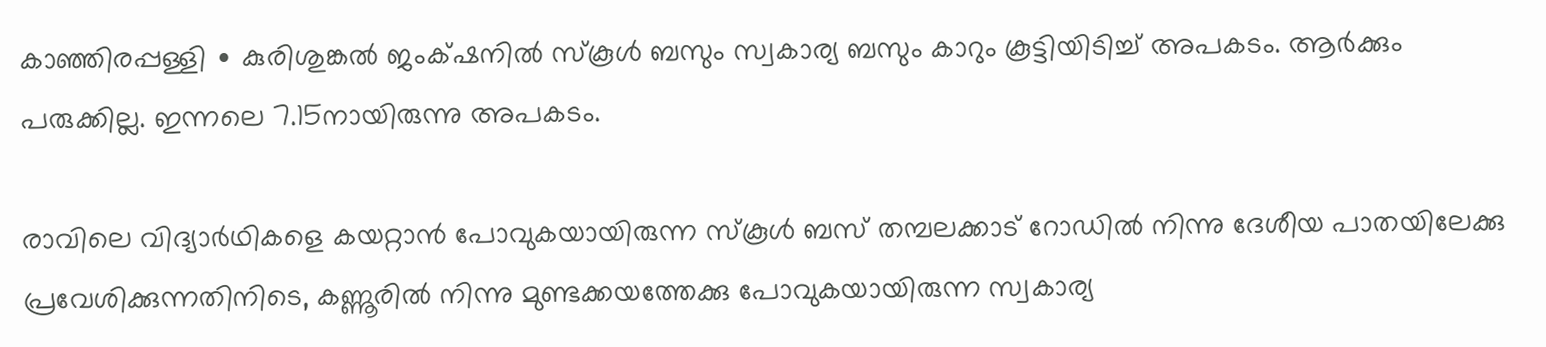കാഞ്ഞിരപ്പള്ളി ∙ കുരിശുങ്കൽ ജംക്‌ഷനിൽ സ്കൂൾ ബസും സ്വകാര്യ ബസും കാറും കൂട്ടിയിടിച്ച് അപകടം. ആർക്കും പരുക്കില്ല. ഇന്നലെ 7.15നായിരുന്നു അപകടം.

രാവിലെ വിദ്യാർഥികളെ കയറ്റാൻ പോവുകയായിരുന്ന സ്കൂൾ ബസ് തമ്പലക്കാട് റോഡിൽ നിന്നു ദേശീയ പാതയിലേക്കു പ്രവേശിക്കുന്നതിനിടെ, കണ്ണൂരിൽ നിന്നു മുണ്ടക്കയത്തേക്കു പോവുകയായിരുന്ന സ്വകാര്യ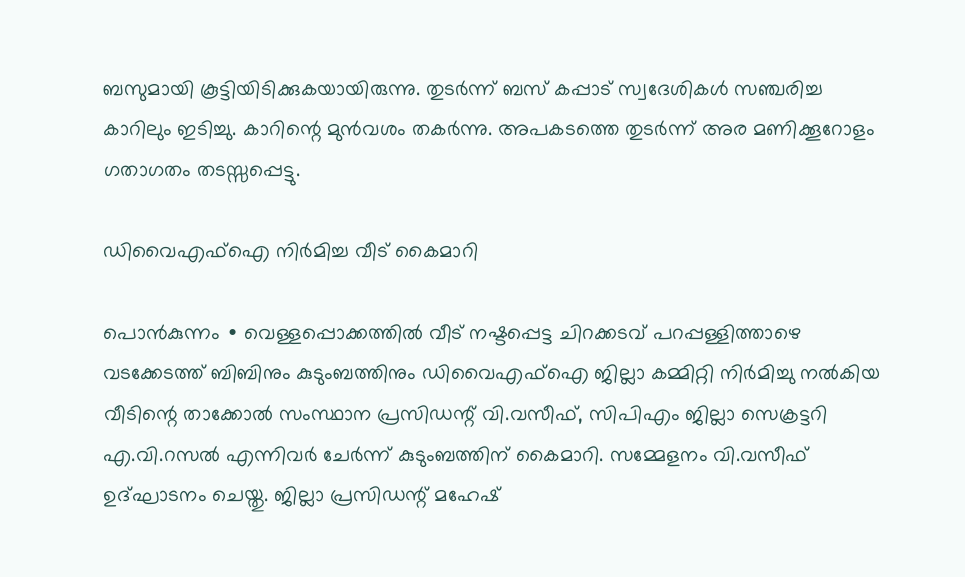ബസുമായി കൂട്ടിയിടിക്കുകയായിരുന്നു. തുടർന്ന് ബസ് കപ്പാട് സ്വദേശികൾ സഞ്ചരിച്ച കാറിലും ഇടിച്ചു. കാറിന്റെ മുൻവശം തകർന്നു. അപകടത്തെ തുടർന്ന് അര മണിക്കൂറോളം ഗതാഗതം തടസ്സപ്പെട്ടു.

ഡിവൈഎഫ്ഐ നിർമിച്ച വീട് കൈമാറി

പൊൻകുന്നം ∙ വെള്ളപ്പൊക്കത്തിൽ വീട് നഷ്ടപ്പെട്ട ചിറക്കടവ് പറപ്പള്ളിത്താഴെ വടക്കേടത്ത് ബിബിനും കുടുംബത്തിനും ഡിവൈഎഫ്ഐ ജില്ലാ കമ്മിറ്റി നിർമിച്ചു നൽകിയ വീടിന്റെ താക്കോൽ സംസ്ഥാന പ്രസിഡന്റ് വി.വസീഫ്, സിപിഎം ജില്ലാ സെക്രട്ടറി എ.വി.റസൽ എന്നിവർ ചേർന്ന് കുടുംബത്തിന് കൈമാറി. സമ്മേളനം വി.വസീഫ് ഉദ്ഘാടനം ചെയ്തു. ജില്ലാ പ്രസിഡന്റ് മഹേഷ്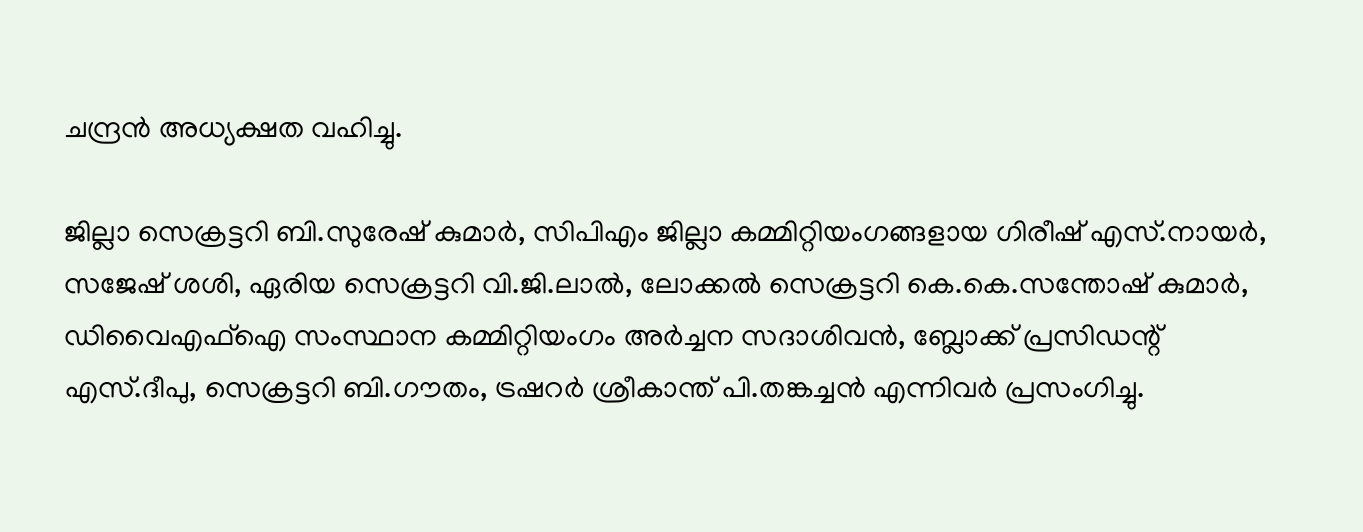ചന്ദ്രൻ അധ്യക്ഷത വഹിച്ചു.

ജില്ലാ സെക്രട്ടറി ബി.സുരേഷ് കുമാർ, സിപിഎം ജില്ലാ കമ്മിറ്റിയംഗങ്ങളായ ഗിരീഷ് എസ്.നായർ, സജേഷ് ശശി, ഏരിയ സെക്രട്ടറി വി.ജി.ലാൽ, ലോക്കൽ സെക്രട്ടറി കെ.കെ.സന്തോഷ് കുമാർ, ഡിവൈഎഫ്ഐ സംസ്ഥാന കമ്മിറ്റിയംഗം അർച്ചന സദാശിവൻ, ബ്ലോക്ക് പ്രസിഡന്റ് എസ്.ദീപു, സെക്രട്ടറി ബി.ഗൗതം, ട്രഷറർ ശ്രീകാന്ത് പി.തങ്കച്ചൻ എന്നിവർ പ്രസംഗിച്ചു.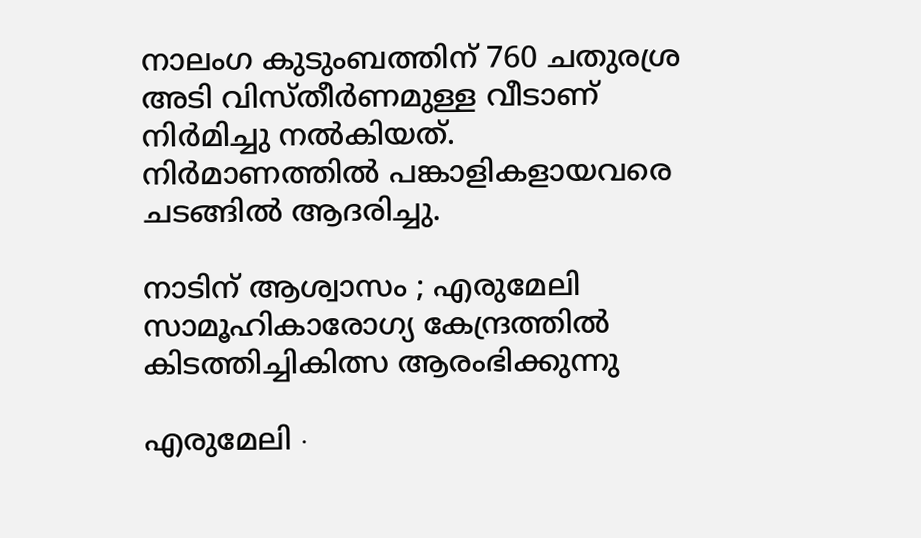നാലംഗ കുടുംബത്തിന് 760 ചതുരശ്ര അടി വിസ്തീർണമുള്ള വീടാണ് നിർമിച്ചു നൽകിയത്. നിർമാണത്തിൽ പങ്കാളികളായവരെ ചടങ്ങിൽ ആദരിച്ചു.

നാടിന് ആശ്വാസം ; എരുമേലി സാമൂഹികാരോഗ്യ കേന്ദ്രത്തിൽ കിടത്തിച്ചികിത്സ ആരംഭിക്കുന്നു

എരുമേലി ∙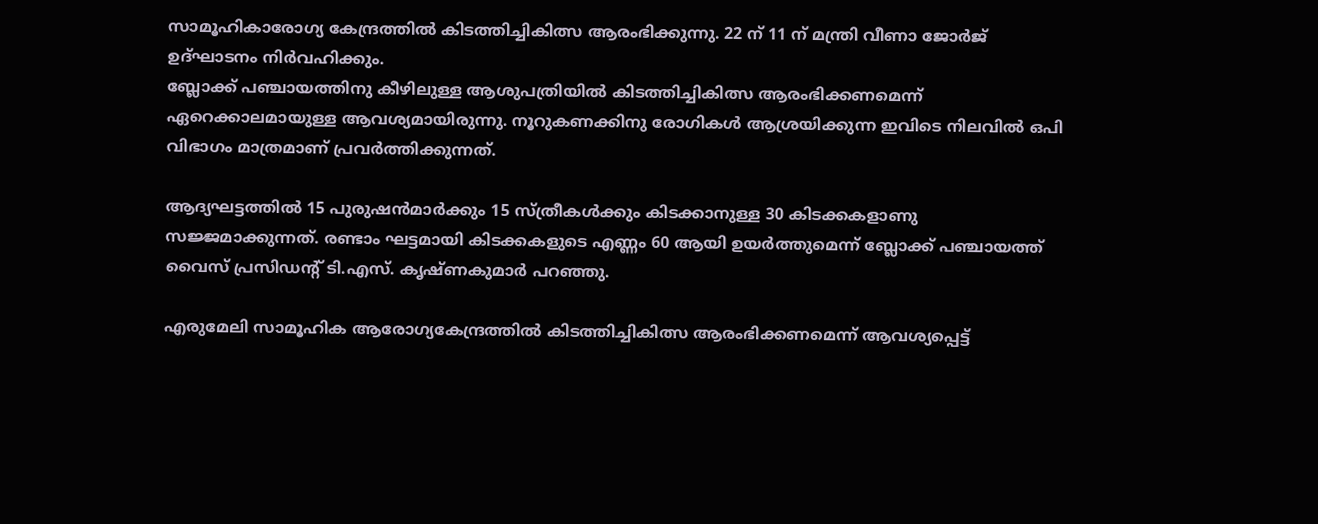സാമൂഹികാരോഗ്യ കേന്ദ്രത്തിൽ കിടത്തിച്ചികിത്സ ആരംഭിക്കുന്നു. 22 ന് 11 ന് മന്ത്രി വീണാ ജോർജ് ഉദ്ഘാടനം നിർവഹിക്കും.
ബ്ലോക്ക് പഞ്ചായത്തിനു കീഴിലുള്ള ആശുപത്രിയിൽ കിടത്തിച്ചികിത്സ ആരംഭിക്കണമെന്ന് ഏറെക്കാലമായുള്ള ആവശ്യമായിരുന്നു. നൂറുകണക്കിനു രോഗികൾ ആശ്രയിക്കുന്ന ഇവിടെ നിലവിൽ ഒപി വിഭാഗം മാത്രമാണ് പ്രവർത്തിക്കുന്നത്.

ആദ്യഘട്ടത്തിൽ 15 പുരുഷൻമാർക്കും 15 സ്ത്രീകൾക്കും കിടക്കാനുള്ള 30 കിടക്കകളാണു സജ്ജമാക്കുന്നത്. രണ്ടാം ഘട്ടമായി കിടക്കകളുടെ എണ്ണം 60 ആയി ഉയർത്തുമെന്ന് ബ്ലോക്ക് പഞ്ചായത്ത് വൈസ് പ്രസിഡന്റ് ടി.എസ്. കൃഷ്ണകുമാർ പറഞ്ഞു.

എരുമേലി സാമൂഹിക ആരോഗ്യകേന്ദ്രത്തിൽ കിടത്തിച്ചികിത്സ ആരംഭിക്കണമെന്ന് ആവശ്യപ്പെട്ട്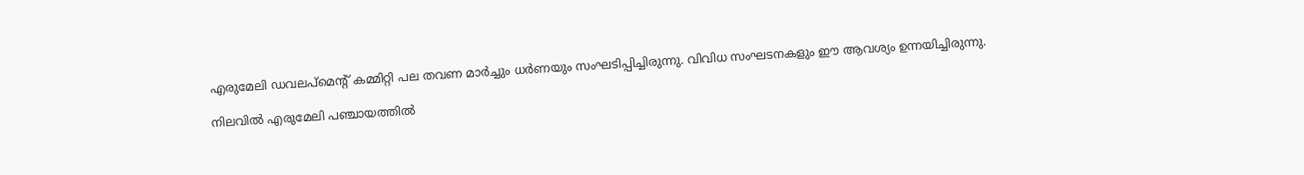എരുമേലി ഡവലപ്മെന്റ് കമ്മിറ്റി പല തവണ മാർച്ചും ധർണയും സംഘടിപ്പിച്ചിരുന്നു. വിവിധ സംഘടനകളും ഈ ആവശ്യം ഉന്നയിച്ചിരുന്നു.

നിലവിൽ എരുമേലി പഞ്ചായത്തിൽ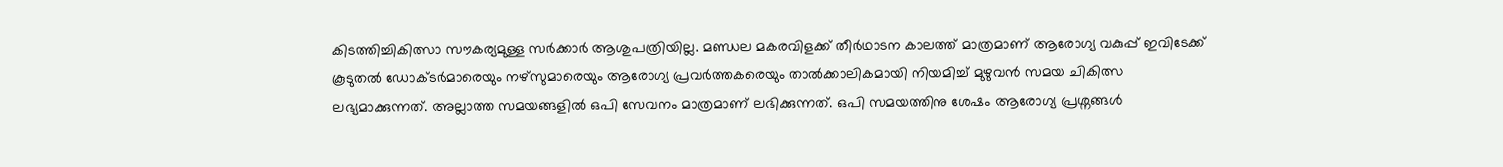കിടത്തിച്ചികിത്സാ സൗകര്യമുള്ള സർക്കാർ ആശുപത്രിയില്ല. മണ്ഡല മകരവിളക്ക് തീർഥാടന കാലത്ത് മാത്രമാണ് ആരോഗ്യ വകുപ്പ് ഇവിടേക്ക് കൂടുതൽ ഡോക്ടർമാരെയും നഴ്സുമാരെയും ആരോഗ്യ പ്രവർത്തകരെയും താൽക്കാലികമായി നിയമിച്ച് മുഴുവൻ സമയ ചികിത്സ ലഭ്യമാക്കുന്നത്. അല്ലാത്ത സമയങ്ങളിൽ ഒപി സേവനം മാത്രമാണ് ലഭിക്കുന്നത്. ഒപി സമയത്തിനു ശേഷം ആരോഗ്യ പ്രശ്നങ്ങൾ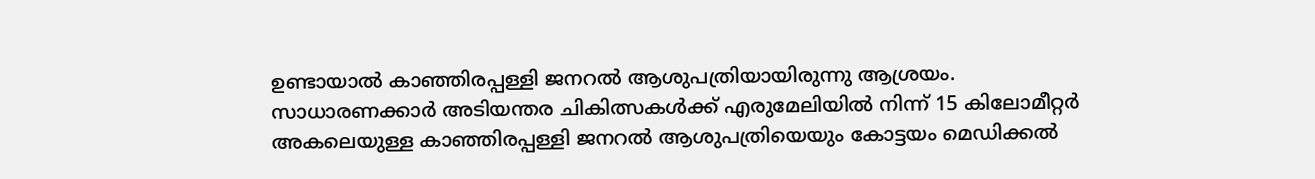ഉണ്ടായാൽ കാഞ്ഞിരപ്പള്ളി ജനറൽ ആശുപത്രിയായിരുന്നു ആശ്രയം. സാധാരണക്കാർ അടിയന്തര ചികിത്സകൾക്ക് എരുമേലിയിൽ നിന്ന് 15 കിലോമീറ്റർ അകലെയുള്ള കാഞ്ഞിരപ്പള്ളി ജനറൽ ആശുപത്രിയെയും കോട്ടയം മെഡിക്കൽ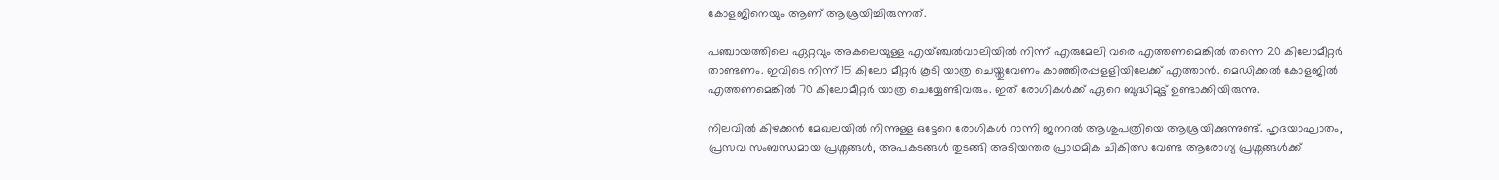കോളജിനെയും ആണ് ആശ്രയിച്ചിരുന്നത്.

പഞ്ചായത്തിലെ ഏറ്റവും അകലെയുള്ള എയ്ഞ്ചൽവാലിയിൽ നിന്ന് എരുമേലി വരെ എത്തണമെങ്കിൽ തന്നെ 20 കിലോമീറ്റർ താണ്ടണം. ഇവിടെ നിന്ന് 15 കിലോ മീറ്റർ കൂടി യാത്ര ചെയ്തുവേണം കാഞ്ഞിരപ്പളളിയിലേക്ക് എത്താൻ. മെഡിക്കൽ കോളജിൽ എത്തണമെങ്കിൽ 70 കിലോമീറ്റർ യാത്ര ചെയ്യേണ്ടിവരും. ഇത് രോഗികൾക്ക് ഏറെ ബുദ്ധിമുട്ട് ഉണ്ടാക്കിയിരുന്നു.

നിലവിൽ കിഴക്കൻ മേഖലയിൽ നിന്നുള്ള ഒട്ടേറെ രോഗികൾ റാന്നി ജനറൽ ആശുപത്രിയെ ആശ്രയിക്കുന്നുണ്ട്. ഹൃദയാഘാതം, പ്രസവ സംബന്ധമായ പ്രശ്നങ്ങൾ, അപകടങ്ങൾ തുടങ്ങി അടിയന്തര പ്രാഥമിക ചികിത്സ വേണ്ട ആരോഗ്യ പ്രശ്നങ്ങൾക്ക്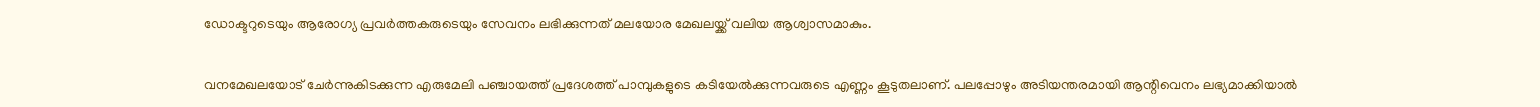ഡോക്ടറുടെയും ആരോഗ്യ പ്രവർത്തകരുടെയും സേവനം ലഭിക്കുന്നത് മലയോര മേഖലയ്ക്ക് വലിയ ആശ്വാസമാകും.

വനമേഖലയോട് ചേർന്നുകിടക്കുന്ന എരുമേലി പഞ്ചായത്ത് പ്രദേശത്ത് പാമ്പുകളുടെ കടിയേൽക്കുന്നവരുടെ എണ്ണം കൂടുതലാണ്. പലപ്പോഴും അടിയന്തരമായി ആന്റിവെനം ലഭ്യമാക്കിയാൽ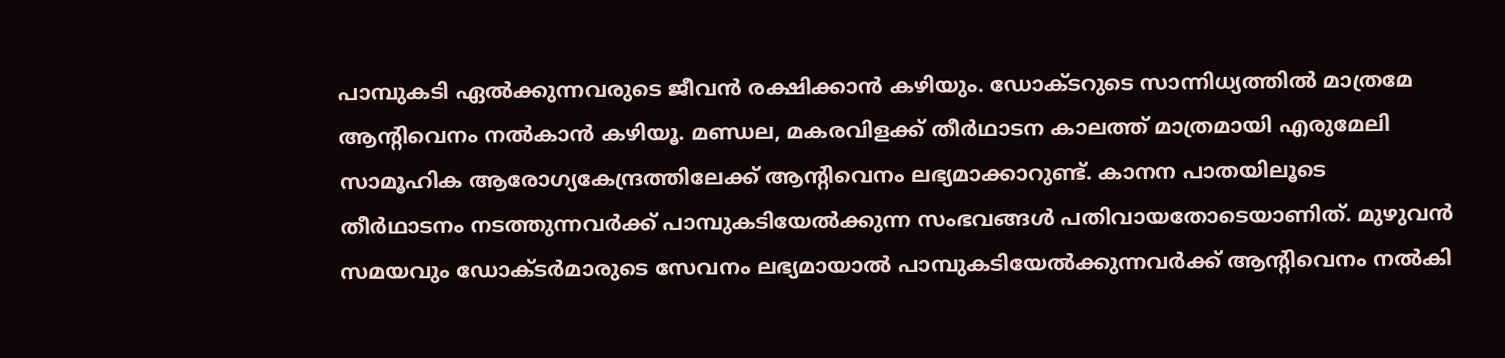പാമ്പുകടി ഏൽക്കുന്നവരുടെ ജീവൻ രക്ഷിക്കാൻ കഴിയും. ഡോക്ടറുടെ സാന്നിധ്യത്തിൽ മാത്രമേ ആന്റിവെനം നൽകാൻ കഴിയൂ. മണ്ഡല, മകരവിളക്ക് തീർഥാടന കാലത്ത് മാത്രമായി എരുമേലി സാമൂഹിക ആരോഗ്യകേന്ദ്രത്തിലേക്ക് ആന്റിവെനം ലഭ്യമാക്കാറുണ്ട്. കാനന പാതയിലൂടെ തീർഥാടനം നടത്തുന്നവർക്ക് പാമ്പുകടിയേൽക്കുന്ന സംഭവങ്ങൾ പതിവായതോടെയാണിത്. മുഴുവൻ സമയവും ഡോക്ടർമാരുടെ സേവനം ലഭ്യമായാൽ പാമ്പുകടിയേൽക്കുന്നവർക്ക് ആന്റിവെനം നൽകി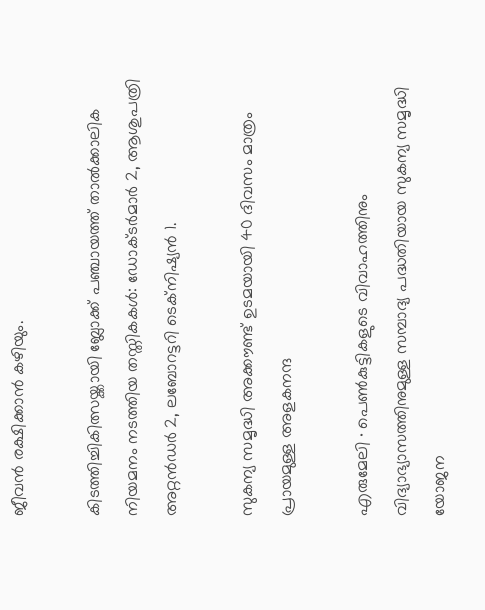ജീവൻ രക്ഷിക്കാൻ കഴിയും.

കിടത്തിച്ചികിത്സയ്ക്കായി ബ്ലോക്ക് പഞ്ചായത്ത് താൽക്കാലിക നിയമനം നടത്തിയ തസ്തികകൾ: ഡോക്ടർമാർ 2, ആശുപത്രി അറ്റൻഡർ 2, ലബോറട്ടറി ടെക്നിഷ്യൻ 1.

സുകന്യ സമൃദ്ധി അക്കൗണ്ട് ഉടമയായി 40 ദിവസം മാത്രം പ്രായമുള്ള അളകനന്ദ

എരുമേലി ∙ പെൺകുട്ടികളുടെ വിവാഹത്തിനും വിദ്യാഭ്യാസത്തിനുമുള്ള സമ്പാദ്യ പദ്ധതിയായ സുകന്യ സമൃദ്ധി യോജന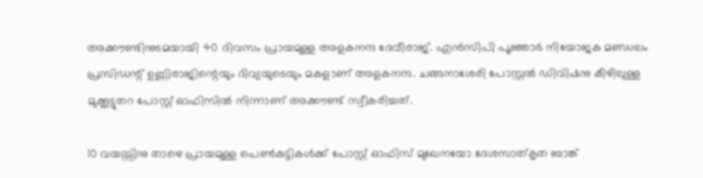അക്കൗണ്ടിനുടമയായി 40 ദിവസം പ്രായമുള്ള അളകനന്ദ ദേവീരാജ്. എൻസിപി പൂഞ്ഞാർ നിയോജക മണ്ഡലം പ്രസിഡന്റ് ഉണ്ണിരാജിന്റെയും ദിവ്യയുടെയും മകളാണ് അളകനന്ദ. ചങ്ങനാശേരി പോസ്റ്റൽ ഡിവിഷനു കീഴിലുള്ള മുക്കൂട്ടുതറ പോസ്റ്റ് ഓഫിസിൽ നിന്നാണ് അക്കൗണ്ട് സ്വീകരിച്ചത്.

10 വയസ്സിനു താഴെ പ്രായമുള്ള പെൺകുട്ടികൾക്ക് പോസ്റ്റ് ഓഫിസ് മുഖേനയോ ദേശസാത്കൃത ബാങ്ക്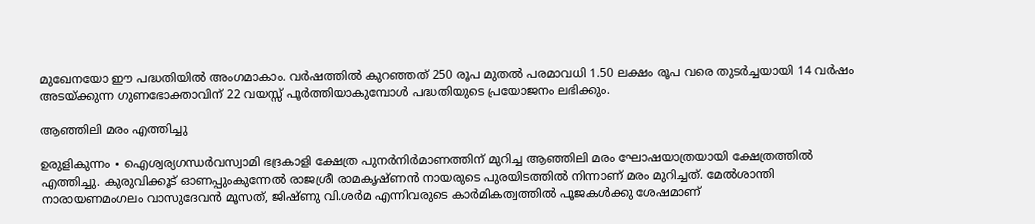മുഖേനയോ ഈ പദ്ധതിയിൽ അംഗമാകാം. വർഷത്തിൽ കുറഞ്ഞത് 250 രൂപ മുതൽ പരമാവധി 1.50 ലക്ഷം രൂപ വരെ തുടർച്ചയായി 14 വർഷം അടയ്ക്കുന്ന ഗുണഭോക്താവിന് 22 വയസ്സ് പൂർത്തിയാകുമ്പോൾ പദ്ധതിയുടെ പ്രയോജനം ലഭിക്കും.

ആഞ്ഞിലി മരം എത്തിച്ചു

ഉരുളികുന്നം ∙ ഐശ്വര്യഗന്ധർവസ്വാമി ഭദ്രകാളി ക്ഷേത്ര പുനർനിർമാണത്തിന് മുറിച്ച ആഞ്ഞിലി മരം ഘോഷയാത്രയായി ക്ഷേത്രത്തിൽ എത്തിച്ചു. കുരുവിക്കൂട് ഓണപ്പുംകുന്നേൽ രാജശ്രീ രാമകൃഷ്ണൻ നായരുടെ പുരയിടത്തിൽ നിന്നാണ് മരം മുറിച്ചത്. മേൽശാന്തി നാരായണമംഗലം വാസുദേവൻ മൂസത്, ജിഷ്ണു വി.ശർമ എന്നിവരുടെ കാർമികത്വത്തിൽ പൂജകൾക്കു ശേഷമാണ്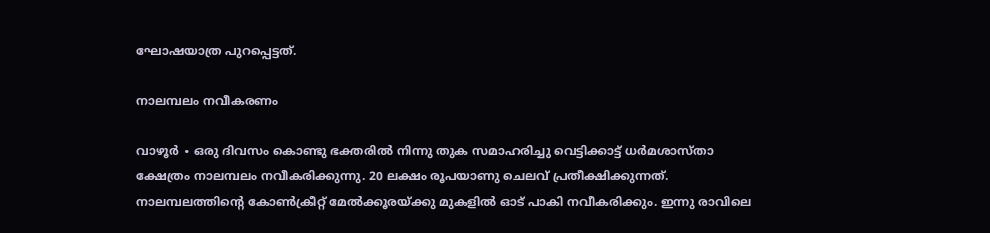ഘോഷയാത്ര പുറപ്പെട്ടത്.

നാലമ്പലം നവീകരണം

വാഴൂർ ∙ ഒരു ദിവസം കൊണ്ടു ഭക്തരിൽ നിന്നു തുക സമാഹരിച്ചു വെട്ടിക്കാട്ട് ധർമശാസ്താ ക്ഷേത്രം നാലമ്പലം നവീകരിക്കുന്നു. 20 ലക്ഷം രൂപയാണു ചെലവ് പ്രതീക്ഷിക്കുന്നത്. നാലമ്പലത്തിന്റെ കോൺക്രീറ്റ് മേൽക്കൂരയ്ക്കു മുകളിൽ ഓട് പാകി നവീകരിക്കും. ഇന്നു രാവിലെ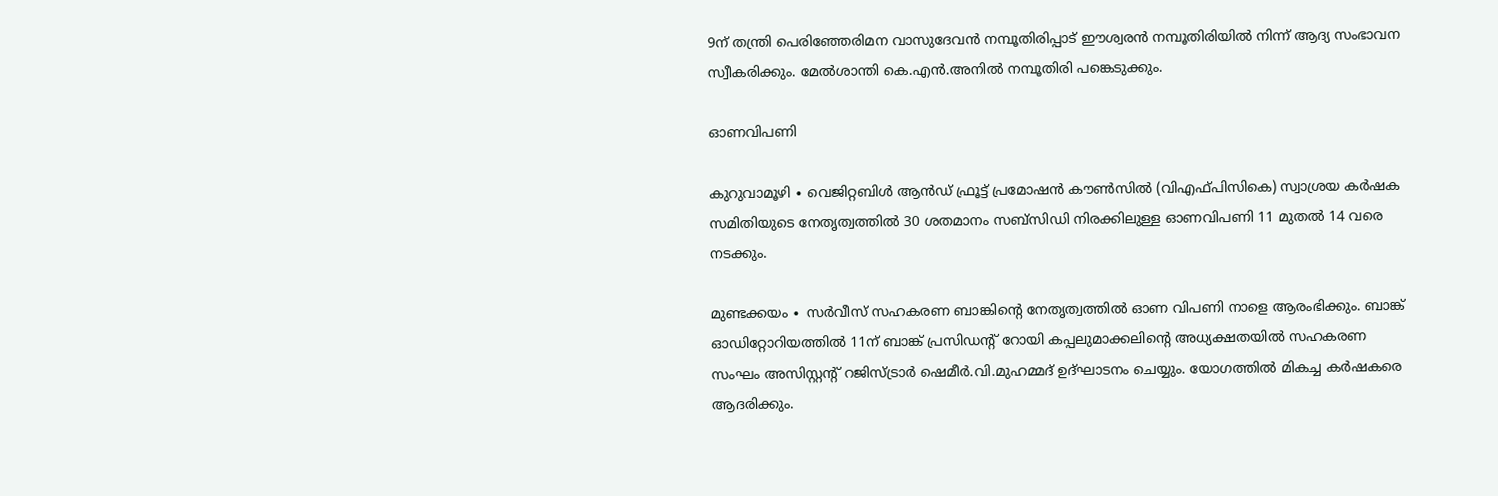9ന് തന്ത്രി പെരിഞ്ഞേരിമന വാസുദേവൻ നമ്പൂതിരിപ്പാട് ഈശ്വരൻ നമ്പൂതിരിയിൽ നിന്ന് ആദ്യ സംഭാവന സ്വീകരിക്കും. മേൽശാന്തി കെ.എൻ.അനിൽ നമ്പൂതിരി പങ്കെടുക്കും.

ഓണവിപണി

കുറുവാമൂഴി ∙ വെജിറ്റബിൾ ആൻഡ് ഫ്രൂട്ട് പ്രമോഷൻ കൗൺസിൽ (വിഎഫ്പിസികെ) സ്വാശ്രയ കർഷക സമിതിയുടെ നേതൃത്വത്തിൽ 30 ശതമാനം സബ്സിഡി നിരക്കിലുള്ള ഓണവിപണി 11 മുതൽ 14 വരെ നടക്കും.

മുണ്ടക്കയം ∙ സർവീസ് സഹകരണ ബാങ്കിന്റെ നേതൃത്വത്തിൽ ഓണ വിപണി നാളെ ആരംഭിക്കും. ബാങ്ക് ഓഡിറ്റോറിയത്തിൽ 11ന് ബാങ്ക് പ്രസിഡന്റ് റോയി കപ്പലുമാക്കലിന്റെ അധ്യക്ഷതയിൽ സഹകരണ സംഘം അസിസ്റ്റന്റ് റജിസ്ട്രാർ ഷെമീർ.വി.മുഹമ്മദ് ഉദ്ഘാടനം ചെയ്യും. യോഗത്തിൽ മികച്ച കർഷകരെ ആദരിക്കും.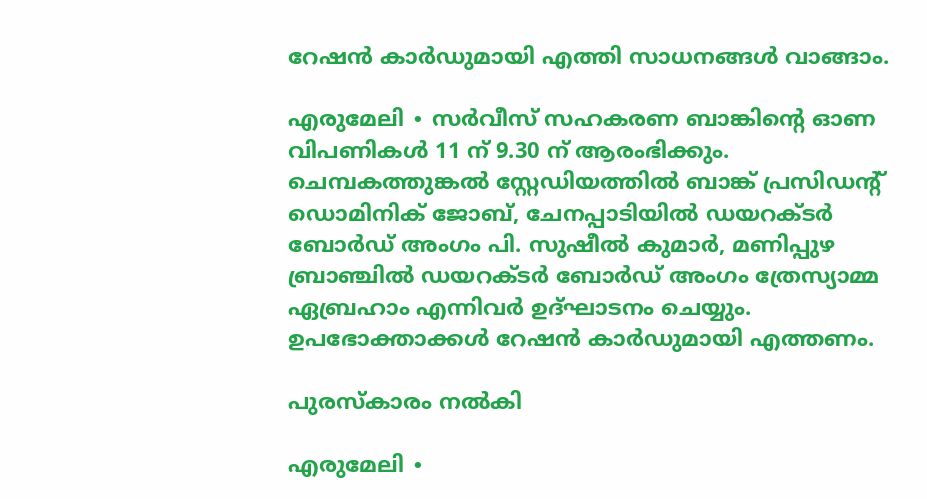റേഷൻ കാർഡുമായി എത്തി സാധനങ്ങൾ വാങ്ങാം.

എരുമേലി ∙ സർവീസ് സഹകരണ ബാങ്കിന്റെ ഓണ വിപണികൾ 11 ന് 9.30 ന് ആരംഭിക്കും. ചെമ്പകത്തുങ്കൽ സ്റ്റേഡിയത്തിൽ ബാങ്ക് പ്രസിഡന്റ് ഡൊമിനിക് ജോബ്, ചേനപ്പാടിയിൽ ഡയറക്ടർ ബോർഡ് അംഗം പി. സുഷീൽ കുമാർ, മണിപ്പുഴ ബ്രാഞ്ചിൽ ഡയറക്ടർ ബോർഡ് അംഗം ത്രേസ്യാമ്മ ഏബ്രഹാം എന്നിവർ ഉദ്ഘാടനം ചെയ്യും. ഉപഭോക്താക്കൾ റേഷൻ കാർഡുമായി എത്തണം.

പുരസ്കാരം നൽകി

എരുമേലി ∙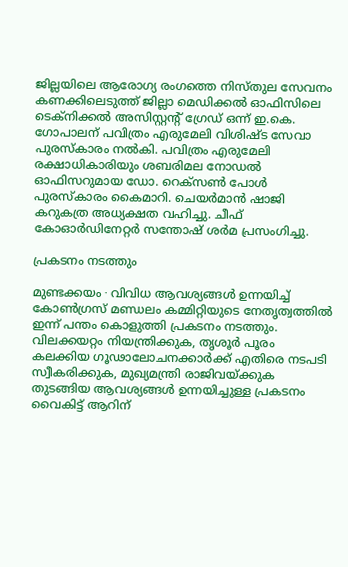ജില്ലയിലെ ആരോഗ്യ രംഗത്തെ നിസ്തുല സേവനം കണക്കിലെടുത്ത് ജില്ലാ മെഡിക്കൽ ഓഫിസിലെ ടെക്നിക്കൽ അസിസ്റ്റന്റ് ഗ്രേഡ് ഒന്ന് ഇ.കെ. ഗോപാലന് പവിത്രം എരുമേലി വിശിഷ്ട സേവാ പുരസ്കാരം നൽകി. പവിത്രം എരുമേലി രക്ഷാധികാരിയും ശബരിമല നോഡൽ ഓഫിസറുമായ ഡോ. റെക്സൺ പോൾ പുരസ്കാരം കൈമാറി. ചെയർമാൻ ഷാജി കറുകത്ര അധ്യക്ഷത വഹിച്ചു. ചീഫ് കോഓർഡിനേറ്റർ സന്തോഷ് ശർമ പ്രസംഗിച്ചു.

പ്രകടനം നടത്തും

മുണ്ടക്കയം ∙ വിവിധ ആവശ്യങ്ങൾ ഉന്നയിച്ച് കോൺഗ്രസ് മണ്ഡലം കമ്മിറ്റിയുടെ നേതൃത്വത്തിൽ ഇന്ന് പന്തം കൊളുത്തി പ്രകടനം നടത്തും. വിലക്കയറ്റം നിയന്ത്രിക്കുക, തൃശൂർ പൂരം കലക്കിയ ഗൂഢാലോചനക്കാർക്ക് എതിരെ നടപടി സ്വീകരിക്കുക, മുഖ്യമന്ത്രി രാജിവയ്ക്കുക തുടങ്ങിയ ആവശ്യങ്ങൾ ഉന്നയിച്ചുള്ള പ്രകടനം വൈകിട്ട് ആറിന്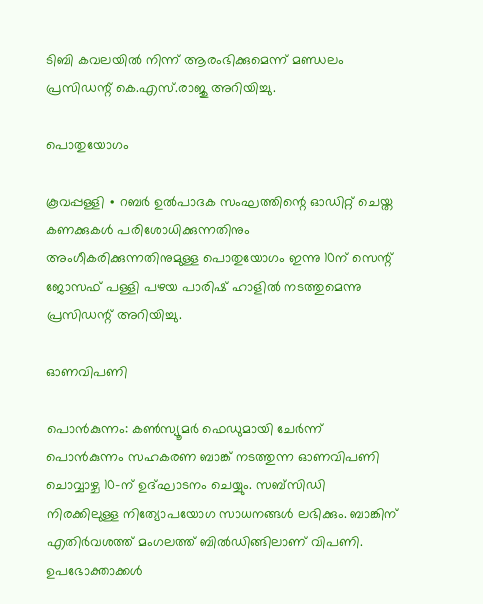ടിബി കവലയിൽ നിന്ന് ആരംഭിക്കുമെന്ന് മണ്ഡലം പ്രസിഡന്റ് കെ.എസ്.രാജു അറിയിച്ചു.

പൊതുയോഗം

കൂവപ്പള്ളി ∙ റബർ ഉൽപാദക സംഘത്തിന്റെ ഓഡിറ്റ് ചെയ്ത കണക്കുകൾ പരിശോധിക്കുന്നതിനും അംഗീകരിക്കുന്നതിനുമുള്ള പൊതുയോഗം ഇന്നു 10ന് സെന്റ് ജോസഫ് പള്ളി പഴയ പാരിഷ് ഹാളിൽ നടത്തുമെന്നു പ്രസിഡന്റ് അറിയിച്ചു.

ഓണവിപണി

പൊൻകുന്നം: കൺസ്യൂമർ ഫെഡുമായി ചേർന്ന് പൊൻകുന്നം സഹകരണ ബാങ്ക് നടത്തുന്ന ഓണവിപണി ചൊവ്വാഴ്ച 10-ന് ഉദ്ഘാടനം ചെയ്യും. സബ്സിഡി നിരക്കിലുള്ള നിത്യോപയോഗ സാധനങ്ങൾ ലഭിക്കും. ബാങ്കിന് എതിർവശത്ത് മംഗലത്ത് ബിൽഡിങ്ങിലാണ് വിപണി. ഉപഭോക്താക്കൾ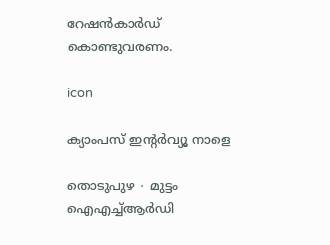റേഷൻകാർഡ് കൊണ്ടുവരണം.

icon

ക്യാംപസ് ഇന്റർവ്യൂ നാളെ

തൊടുപുഴ ∙ മുട്ടം ഐഎച്ച്ആർഡി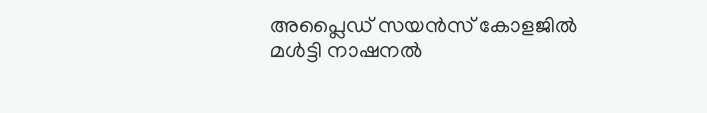അപ്ലൈഡ് സയൻസ് കോളജിൽ മൾട്ടി നാഷനൽ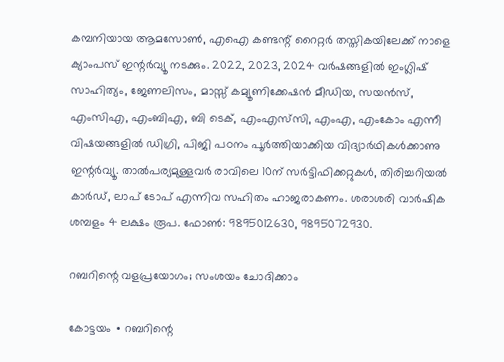കമ്പനിയായ ആമസോൺ, എഐ കണ്ടന്റ് റൈറ്റർ തസ്തികയിലേക്ക് നാളെ ക്യാംപസ് ഇന്റർവ്യൂ നടക്കും. 2022, 2023, 2024 വർഷങ്ങളിൽ ഇംഗ്ലിഷ് സാഹിത്യം, ജേണലിസം, മാസ്സ് കമ്യൂണിക്കേഷൻ മീഡിയ, സയൻസ്, എംസിഎ, എംബിഎ, ബി ടെക്, എംഎസ്‌സി, എംഎ, എംകോം എന്നീ വിഷയങ്ങളിൽ ഡിഗ്രി, പിജി പഠനം പൂർത്തിയാക്കിയ വിദ്യാർഥികൾക്കാണു ഇന്റർവ്യൂ. താൽപര്യമുള്ളവർ രാവിലെ 10ന് സർട്ടിഫിക്കറ്റുകൾ, തിരിച്ചറിയൽ കാർഡ്, ലാപ് ടോപ് എന്നിവ സഹിതം ഹാജരാകണം. ശരാശരി വാർഷിക ശമ്പളം 4 ലക്ഷം രൂപ. ഫോൺ: 9895012630, 9895072930.

റബറിന്റെ വളപ്രയോഗം; സംശയം ചോദിക്കാം

കോട്ടയം ∙ റബറിന്റെ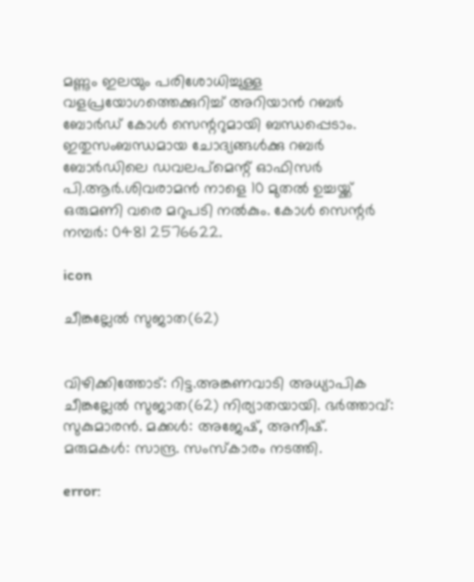മണ്ണും ഇലയും പരിശോധിച്ചുള്ള വളപ്രയോഗത്തെക്കുറിച്ച് അറിയാൻ റബർ ബോർഡ് കോൾ സെന്ററുമായി ബന്ധപ്പെടാം. ഇതുസംബന്ധമായ ചോദ്യങ്ങൾക്കു റബർ ബോർഡിലെ ഡവലപ്മെന്റ് ഓഫിസർ പി.ആർ.ശിവരാമൻ നാളെ 10 മുതൽ ഉച്ചയ്ക്ക് ഒരുമണി വരെ മറുപടി നൽകും. കോൾ സെന്റർ നമ്പർ: 0481 2576622.

icon

ചീങ്കല്ലേൽ സുജാത(62)


വിഴിക്കിത്തോട്: റിട്ട.അങ്കണവാടി അധ്യാപിക ചീങ്കല്ലേൽ സുജാത(62) നിര്യാതയായി. ഭർത്താവ്: സുകുമാരൻ. മക്കൾ: അജേഷ്, അനീഷ്. മരുമകൾ: സാന്ദ്ര. സംസ്‌കാരം നടത്തി.

error: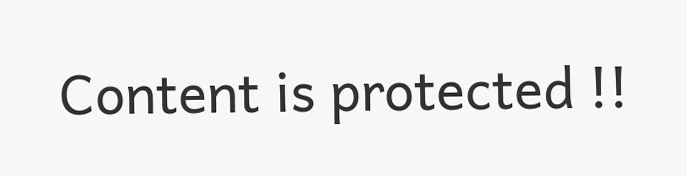Content is protected !!